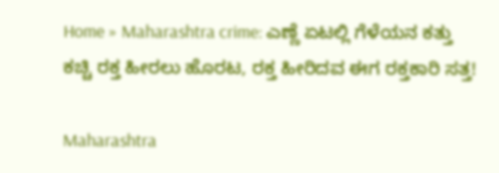Home » Maharashtra crime: ಎಣ್ಣೆ ಏಟಲ್ಲಿ ಗೆಳೆಯನ ಕತ್ತು ಕಚ್ಚಿ ರಕ್ತ ಹೀರಲು ಹೊರಟ, ರಕ್ತ ಹೀರಿದವ ಈಗ ರಕ್ತಕಾರಿ ಸತ್ತ!

Maharashtra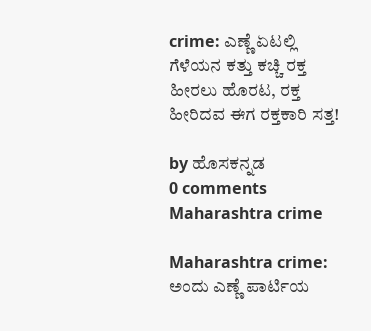crime: ಎಣ್ಣೆ ಏಟಲ್ಲಿ ಗೆಳೆಯನ ಕತ್ತು ಕಚ್ಚಿ ರಕ್ತ ಹೀರಲು ಹೊರಟ, ರಕ್ತ ಹೀರಿದವ ಈಗ ರಕ್ತಕಾರಿ ಸತ್ತ!

by ಹೊಸಕನ್ನಡ
0 comments
Maharashtra crime

Maharashtra crime: ಅಂದು ಎಣ್ಣೆ ಪಾರ್ಟಿಯ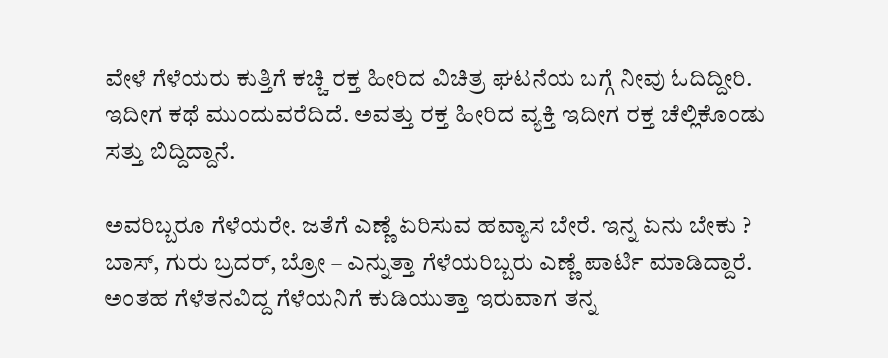ವೇಳೆ ಗೆಳೆಯರು ಕುತ್ತಿಗೆ ಕಚ್ಚಿ ರಕ್ತ ಹೀರಿದ ವಿಚಿತ್ರ ಘಟನೆಯ ಬಗ್ಗೆ ನೀವು ಓದಿದ್ದೀರಿ. ಇದೀಗ ಕಥೆ ಮುಂದುವರೆದಿದೆ. ಅವತ್ತು ರಕ್ತ ಹೀರಿದ ವ್ಯಕ್ತಿ ಇದೀಗ ರಕ್ತ ಚೆಲ್ಲಿಕೊಂಡು ಸತ್ತು ಬಿದ್ದಿದ್ದಾನೆ.

ಅವರಿಬ್ಬರೂ ಗೆಳೆಯರೇ. ಜತೆಗೆ ಎಣ್ಣೆ ಏರಿಸುವ ಹವ್ಯಾಸ ಬೇರೆ. ಇನ್ನ ಏನು ಬೇಕು ? ಬಾಸ್, ಗುರು ಬ್ರದರ್, ಬ್ರೋ – ಎನ್ನುತ್ತಾ ಗೆಳೆಯರಿಬ್ಬರು ಎಣ್ಣೆ ಪಾರ್ಟಿ ಮಾಡಿದ್ದಾರೆ. ಅಂತಹ ಗೆಳೆತನವಿದ್ದ ಗೆಳೆಯನಿಗೆ ಕುಡಿಯುತ್ತಾ ಇರುವಾಗ ತನ್ನ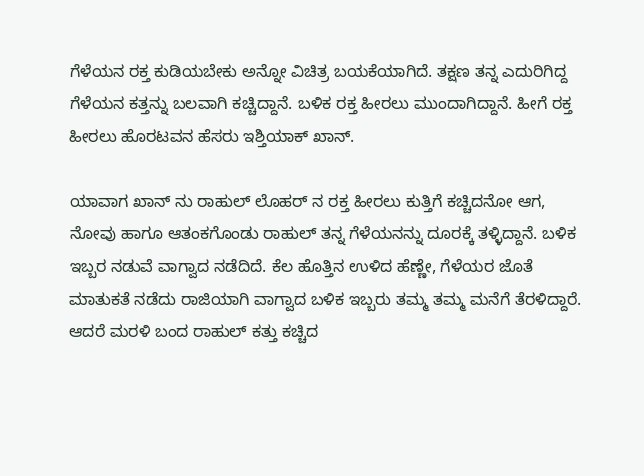ಗೆಳೆಯನ ರಕ್ತ ಕುಡಿಯಬೇಕು ಅನ್ನೋ ವಿಚಿತ್ರ ಬಯಕೆಯಾಗಿದೆ. ತಕ್ಷಣ ತನ್ನ ಎದುರಿಗಿದ್ದ ಗೆಳೆಯನ ಕತ್ತನ್ನು ಬಲವಾಗಿ ಕಚ್ಚಿದ್ದಾನೆ. ಬಳಿಕ ರಕ್ತ ಹೀರಲು ಮುಂದಾಗಿದ್ದಾನೆ. ಹೀಗೆ ರಕ್ತ ಹೀರಲು ಹೊರಟವನ ಹೆಸರು ಇಶ್ತಿಯಾಕ್ ಖಾನ್.

ಯಾವಾಗ ಖಾನ್ ನು ರಾಹುಲ್ ಲೊಹರ್ ನ ರಕ್ತ ಹೀರಲು ಕುತ್ತಿಗೆ ಕಚ್ಚಿದನೋ ಆಗ, ನೋವು ಹಾಗೂ ಆತಂಕಗೊಂಡು ರಾಹುಲ್ ತನ್ನ ಗೆಳೆಯನನ್ನು ದೂರಕ್ಕೆ ತಳ್ಳಿದ್ದಾನೆ. ಬಳಿಕ ಇಬ್ಬರ ನಡುವೆ ವಾಗ್ವಾದ ನಡೆದಿದೆ. ಕೆಲ ಹೊತ್ತಿನ ಉಳಿದ ಹೆಣ್ಣೇ, ಗೆಳೆಯರ ಜೊತೆ ಮಾತುಕತೆ ನಡೆದು ರಾಜಿಯಾಗಿ ವಾಗ್ವಾದ ಬಳಿಕ ಇಬ್ಬರು ತಮ್ಮ ತಮ್ಮ ಮನೆಗೆ ತೆರಳಿದ್ದಾರೆ. ಆದರೆ ಮರಳಿ ಬಂದ ರಾಹುಲ್ ಕತ್ತು ಕಚ್ಚಿದ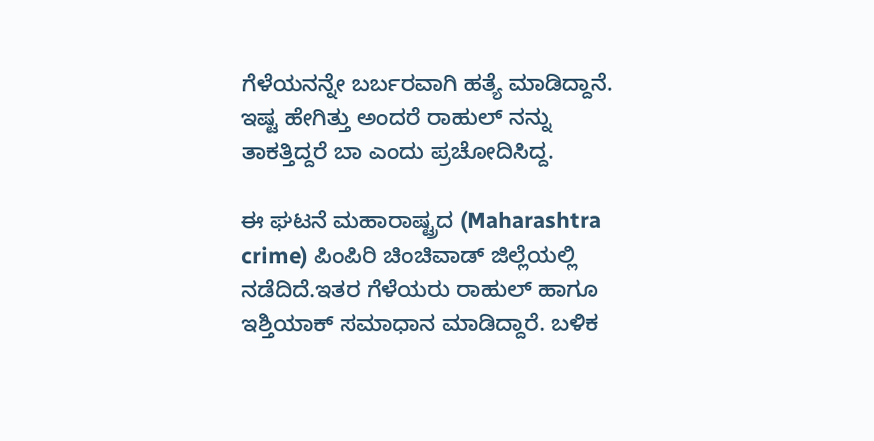ಗೆಳೆಯನನ್ನೇ ಬರ್ಬರವಾಗಿ ಹತ್ಯೆ ಮಾಡಿದ್ದಾನೆ. ಇಷ್ಟ ಹೇಗಿತ್ತು ಅಂದರೆ ರಾಹುಲ್ ನನ್ನು ತಾಕತ್ತಿದ್ದರೆ ಬಾ ಎಂದು ಪ್ರಚೋದಿಸಿದ್ದ.

ಈ ಘಟನೆ ಮಹಾರಾಷ್ಟ್ರದ (Maharashtra crime) ಪಿಂಪಿರಿ ಚಿಂಚಿವಾಡ್ ಜಿಲ್ಲೆಯಲ್ಲಿ ನಡೆದಿದೆ.ಇತರ ಗೆಳೆಯರು ರಾಹುಲ್ ಹಾಗೂ ಇಶ್ತಿಯಾಕ್ ಸಮಾಧಾನ ಮಾಡಿದ್ದಾರೆ. ಬಳಿಕ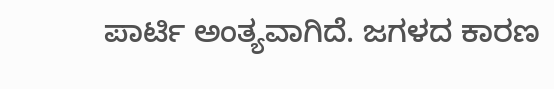ಪಾರ್ಟಿ ಅಂತ್ಯವಾಗಿದೆ. ಜಗಳದ ಕಾರಣ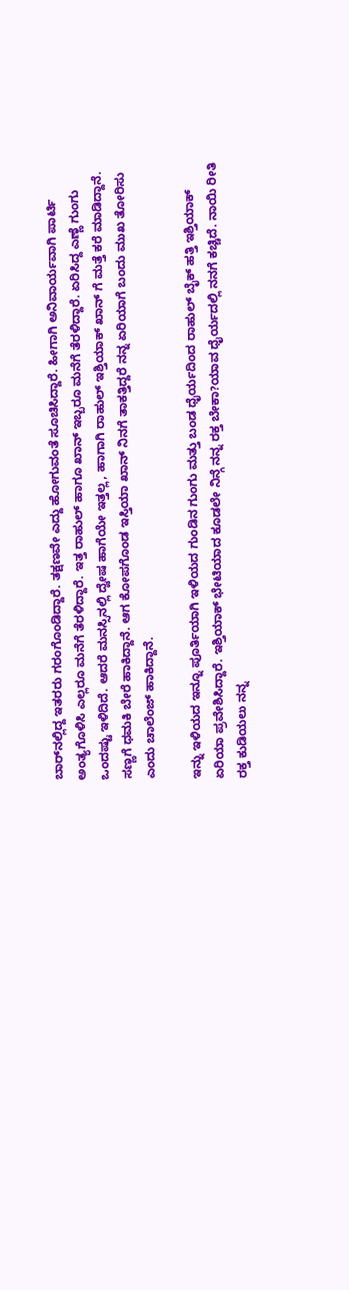ಬಾರ್‌ನಲ್ಲಿದ್ದ ಇತರರು ಗರಂಗೊಂಡಿದ್ದಾರೆ. ತಕ್ಷಣವೇ ಎದ್ದು ಹೋಗುವಂತೆ ಸೂಚಿಸಿದ್ದಾರೆ. ಹೀಗಾಗಿ ಅನಿವಾರ್ಯವಾಗಿ ಪಾರ್ಟಿ ಅಂತ್ಯಗೊಳಿಸಿ ಎಲ್ಲರೂ ಮನೆಗೆ ತೆರಳಿದ್ದಾರೆ. ಇತ್ತ ರಾಹುಲ್ ಹಾಗೂ ಖಾನ್ ಇಬ್ಬರೂ ಮನೆಗೆ ತೆರಳಿದ್ದಾರೆ. ಏರಿಸಿದ್ದ ಎಣ್ಣೆ ಗುಂಗು ಒಂದಷ್ಟು ಇಳಿದಿದೆ. ಆದರೆ ಮನಸ್ಸಿನಲ್ಲಿ ದ್ವೇಷ ಹಾಗೆಯೇ ಇತ್ತಲ್ಲ, ಹಾಗಾಗಿ ರಾಹುಲ್ ಇಶ್ತಿಯಾಕ್ ಖಾನ್ ಗೆ ಮತ್ತೆ ಕರೆ ಮಾಡಿದ್ದಾನೆ. ಸಣ್ಣಗೆ ಧಮಕಿ ಬೇರೆ ಹಾಕಿದ್ದಾನೆ. ಆಗ ಕೋಪಗೊಂಡ ಇಸ್ತಿಯಾ ಖಾನ್ ನಿನಗೆ ತಾಕತ್ತಿದ್ದರೆ ನನ್ನ ಏರಿಯಾಗೆ ಬಂದು ಮುಖ ತೋರಿಸು ಎಂದು ಚಾಲೆಂಜ್ ಹಾಕಿದ್ದಾನೆ.

ಇನ್ನು ಇಳಿಯದ ಇನ್ನೂ ಪೂರ್ತಿಯಾಗಿ ಇಳಿಯದ ಗುಂಡಿನ ಗುಂಗು ಮತ್ತು ಬಂಡ ಧೈರ್ಯದಿಂದ ರಾಹುಲ್ ಬೈಕ್ ಹತ್ತಿ ಇಶ್ತಿಯಾಕ್ ಏರಿಯಾ ಪ್ರವೇಶಿಸಿದ್ದಾರೆ. ಇಶ್ತಿಯಾಕ್ ಭೇಟಿಯಾದ ಕೂಡಲೇ ನಿನ್ಗೆ ನನ್ನ ರಕ್ತ ಬೇಕಾ?ಯಾವ ಧೈರ್ಯದಲ್ಲಿ ನನಗೆ ಕಚ್ಚಿದೆ. ನಾಯಿ ರೀತಿ ರಕ್ತ ಕುಡಿಯಲು ನನ್ನ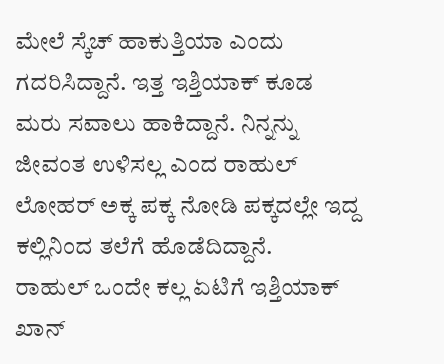ಮೇಲೆ ಸ್ಕೆಚ್ ಹಾಕುತ್ತಿಯಾ ಎಂದು ಗದರಿಸಿದ್ದಾನೆ. ಇತ್ತ ಇಶ್ತಿಯಾಕ್ ಕೂಡ ಮರು ಸವಾಲು ಹಾಕಿದ್ದಾನೆ. ನಿನ್ನನ್ನು ಜೀವಂತ ಉಳಿಸಲ್ಲ ಎಂದ ರಾಹುಲ್ ಲೋಹರ್ ಅಕ್ಕ ಪಕ್ಕ ನೋಡಿ ಪಕ್ಕದಲ್ಲೇ ಇದ್ದ ಕಲ್ಲಿನಿಂದ ತಲೆಗೆ ಹೊಡೆದಿದ್ದಾನೆ.
ರಾಹುಲ್ ಒಂದೇ ಕಲ್ಲ ಏಟಿಗೆ ಇಶ್ತಿಯಾಕ್ ಖಾನ್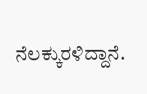ನೆಲಕ್ಕುರಳಿದ್ದಾನೆ.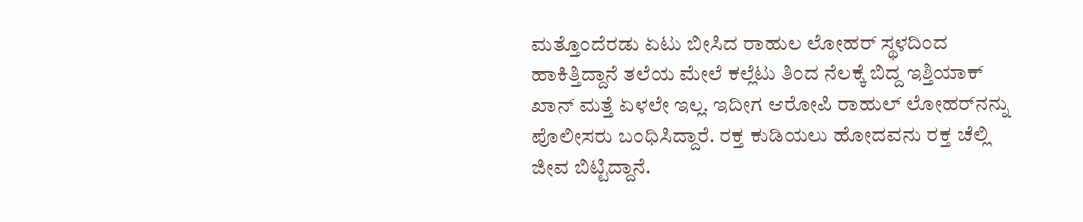ಮತ್ತೊಂದೆರಡು ಏಟು ಬೀಸಿದ ರಾಹುಲ ಲೋಹರ್ ಸ್ಥಳದಿಂದ ಹಾಕಿತ್ತಿದ್ದಾನೆ ತಲೆಯ ಮೇಲೆ ಕಲ್ಲೆಟು ತಿಂದ ನೆಲಕ್ಕೆ ಬಿದ್ದ ಇಶ್ತಿಯಾಕ್ ಖಾನ್ ಮತ್ತೆ ಏಳಲೇ ಇಲ್ಲ. ಇದೀಗ ಆರೋಪಿ ರಾಹುಲ್ ಲೋಹರ್‌ನನ್ನು ಪೊಲೀಸರು ಬಂಧಿಸಿದ್ದಾರೆ. ರಕ್ತ ಕುಡಿಯಲು ಹೋದವನು ರಕ್ತ ಚೆಲ್ಲಿ ಜೀವ ಬಿಟ್ಟಿದ್ದಾನೆ.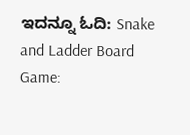ಇದನ್ನೂ ಓದಿ: Snake and Ladder Board Game: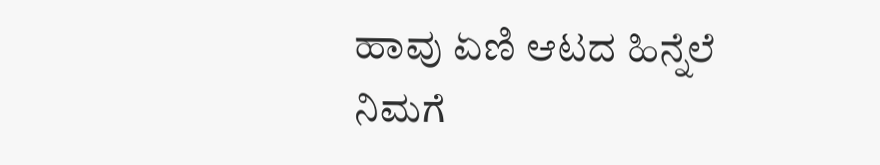ಹಾವು ಏಣಿ ಆಟದ ಹಿನ್ನೆಲೆ ನಿಮಗೆ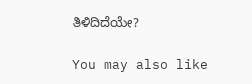ತಿಳಿದಿದೆಯೇ?

You may also like